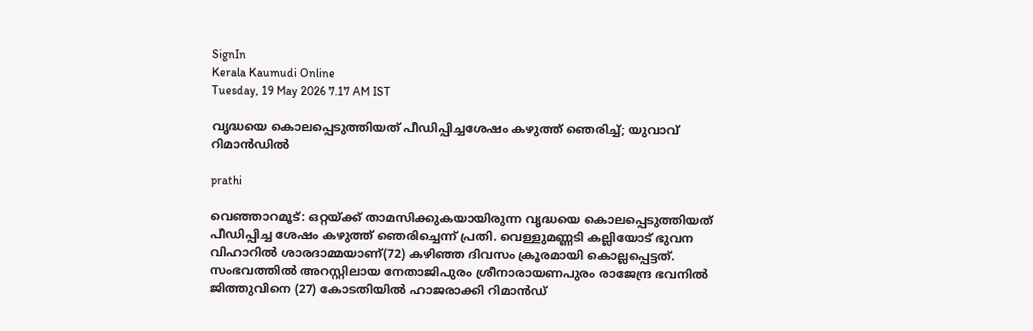SignIn
Kerala Kaumudi Online
Tuesday, 19 May 2026 7.17 AM IST

വൃദ്ധയെ കൊലപ്പെടുത്തിയത് പീഡിപ്പിച്ചശേഷം കഴുത്ത് ഞെരിച്ച്; യുവാവ് റിമാൻഡിൽ

prathi

വെഞ്ഞാറമൂട്: ഒറ്റയ്ക്ക് താമസിക്കുകയായിരുന്ന വൃദ്ധയെ കൊലപ്പെടുത്തിയത് പീഡിപ്പിച്ച ശേഷം കഴുത്ത് ഞെരിച്ചെന്ന് പ്രതി. വെള്ളുമണ്ണടി കല്ലിയോട് ഭുവന വിഹാറിൽ ശാരദാമ്മയാണ്(72) കഴിഞ്ഞ ദിവസം ക്രൂരമായി കൊല്ലപ്പെട്ടത്. സംഭവത്തിൽ അറസ്റ്റിലായ നേതാജിപുരം ശ്രീനാരായണപുരം രാജേന്ദ്ര ഭവനിൽ ജിത്തുവിനെ (27) കോടതിയിൽ ഹാജരാക്കി റിമാൻഡ്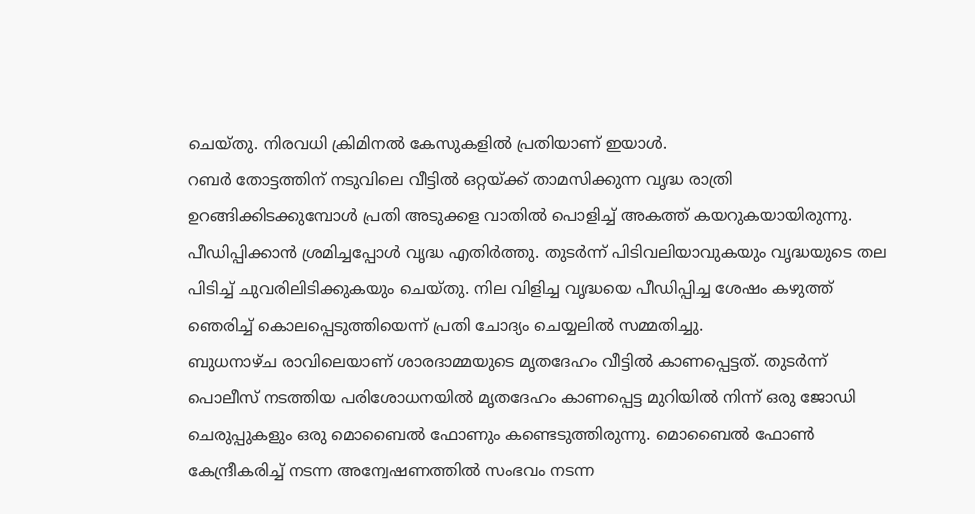ചെയ്തു. നിരവധി ക്രിമിനൽ കേസുകളിൽ പ്രതിയാണ് ഇയാൾ.
റബർ തോട്ടത്തിന് നടുവിലെ വീട്ടിൽ ഒറ്റയ്ക്ക് താമസിക്കുന്ന വൃദ്ധ രാത്രി ഉറങ്ങിക്കിടക്കുമ്പോൾ പ്രതി അടുക്കള വാതിൽ പൊളിച്ച് അകത്ത് കയറുകയായിരുന്നു. പീഡിപ്പിക്കാൻ ശ്രമിച്ചപ്പോൾ വൃദ്ധ എതിർത്തു. തുടർന്ന് പിടിവലിയാവുകയും വൃദ്ധയുടെ തല പിടിച്ച് ചുവരിലിടിക്കുകയും ചെയ്തു. നില വിളിച്ച വൃദ്ധയെ പീഡിപ്പിച്ച ശേഷം കഴുത്ത് ഞെരിച്ച് കൊലപ്പെടുത്തിയെന്ന് പ്രതി ചോദ്യം ചെയ്യലിൽ സമ്മതിച്ചു.
ബുധനാഴ്ച രാവിലെയാണ് ശാരദാമ്മയുടെ മൃതദേഹം വീട്ടിൽ കാണപ്പെട്ടത്. തുടർന്ന് പൊലീസ് നടത്തിയ പരിശോധനയിൽ മൃതദേഹം കാണപ്പെട്ട മുറിയിൽ നിന്ന് ഒരു ജോഡി ചെരുപ്പുകളും ഒരു മൊബൈൽ ഫോണും കണ്ടെടുത്തിരുന്നു. മൊബൈൽ ഫോൺ കേന്ദ്രീകരിച്ച് നടന്ന അന്വേഷണത്തിൽ സംഭവം നടന്ന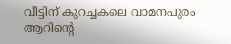വീട്ടിന് കുറച്ചകലെ വാമനപുരം ആറിന്റെ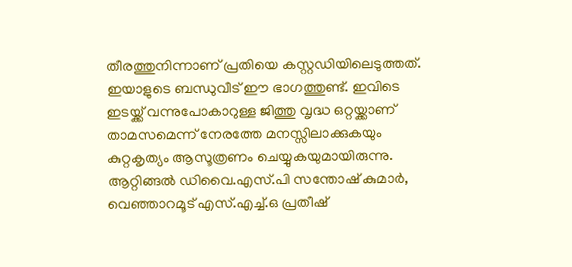തീരത്തുനിന്നാണ് പ്രതിയെ കസ്റ്റഡിയിലെടുത്തത്. ഇയാളുടെ ബന്ധുവീട് ഈ ഭാഗത്തുണ്ട്. ഇവിടെ ഇടയ്ക്ക് വന്നുപോകാറുള്ള ജിത്തു വൃദ്ധ ഒറ്റയ്ക്കാണ് താമസമെന്ന് നേരത്തേ മനസ്സിലാക്കുകയും കുറ്റകൃത്യം ആസൂത്രണം ചെയ്യുകയുമായിരുന്നു. ആറ്റിങ്ങൽ ഡിവൈ.എസ്.പി സന്തോഷ് കുമാർ, വെഞ്ഞാറമൂട് എസ്.എച്ച്.ഒ പ്രതീഷ്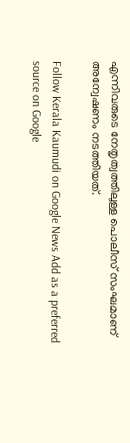എന്നിവരുടെ നേതൃത്വത്തിലുള്ള പൊലീസ് സംഘമാണ് അന്വേഷണം നടത്തിയത്.

Follow Kerala Kaumudi on Google News Add as a preferred source on Google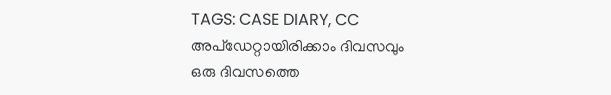TAGS: CASE DIARY, CC
അപ്ഡേറ്റായിരിക്കാം ദിവസവും
ഒരു ദിവസത്തെ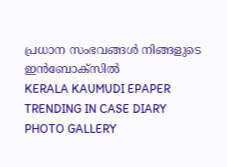പ്രധാന സംഭവങ്ങൾ നിങ്ങളുടെ ഇൻബോക്സിൽ
KERALA KAUMUDI EPAPER
TRENDING IN CASE DIARY
PHOTO GALLERY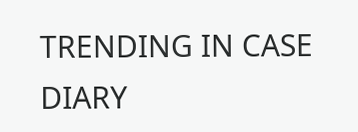TRENDING IN CASE DIARY